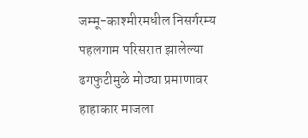जम्मू-काश्मीरमधील निसर्गरम्य पहलगाम परिसरात झालेल्या ढगफुटीमुळे मोठ्या प्रमाणावर हाहाकार माजला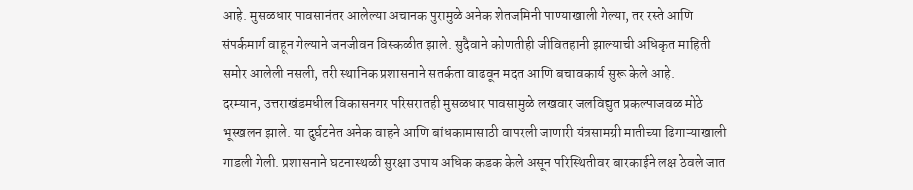आहे. मुसळधार पावसानंतर आलेल्या अचानक पुरामुळे अनेक शेतजमिनी पाण्याखाली गेल्या, तर रस्ते आणि संपर्कमार्ग वाहून गेल्याने जनजीवन विस्कळीत झाले. सुदैवाने कोणतीही जीवितहानी झाल्याची अधिकृत माहिती समोर आलेली नसली, तरी स्थानिक प्रशासनाने सतर्कता वाढवून मदत आणि बचावकार्य सुरू केले आहे.
दरम्यान, उत्तराखंडमधील विकासनगर परिसरातही मुसळधार पावसामुळे लखवार जलविद्युत प्रकल्पाजवळ मोठे भूस्खलन झाले. या दुर्घटनेत अनेक वाहने आणि बांधकामासाठी वापरली जाणारी यंत्रसामग्री मातीच्या ढिगाऱ्याखाली गाडली गेली. प्रशासनाने घटनास्थळी सुरक्षा उपाय अधिक कडक केले असून परिस्थितीवर बारकाईने लक्ष ठेवले जात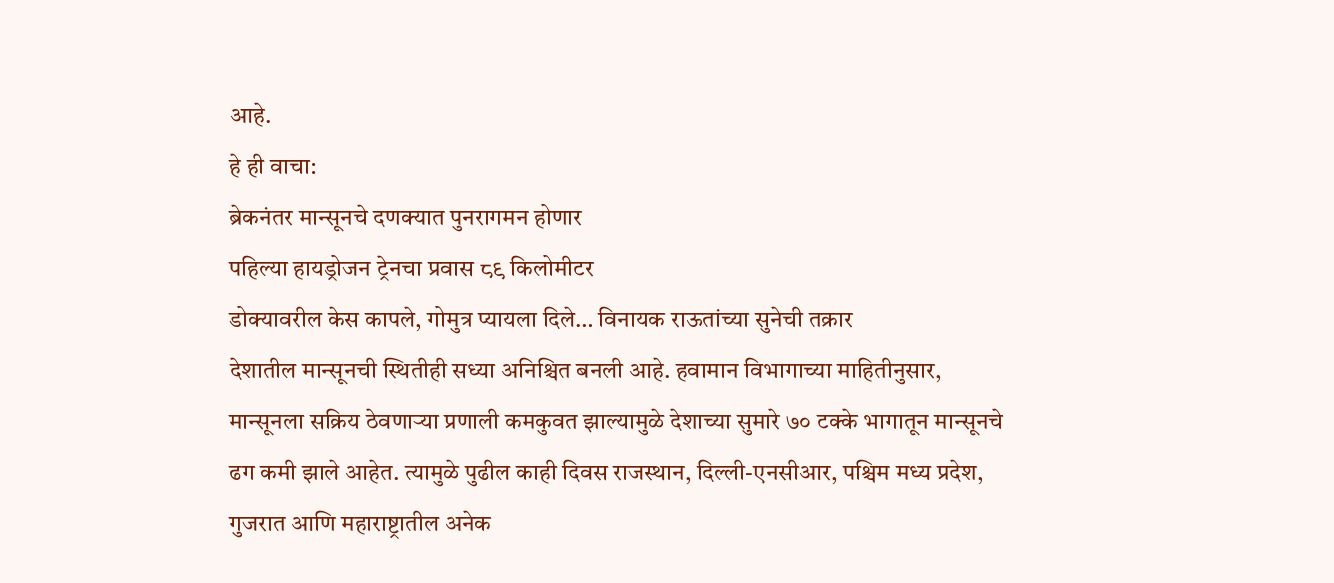आहे.
हे ही वाचा:
ब्रेकनंतर मान्सूनचे दणक्यात पुनरागमन होणार
पहिल्या हायड्रोजन ट्रेनचा प्रवास ८९ किलोमीटर
डोक्यावरील केस कापले, गोमुत्र प्यायला दिले… विनायक राऊतांच्या सुनेची तक्रार
देशातील मान्सूनची स्थितीही सध्या अनिश्चित बनली आहे. हवामान विभागाच्या माहितीनुसार, मान्सूनला सक्रिय ठेवणाऱ्या प्रणाली कमकुवत झाल्यामुळे देशाच्या सुमारे ७० टक्के भागातून मान्सूनचे ढग कमी झाले आहेत. त्यामुळे पुढील काही दिवस राजस्थान, दिल्ली-एनसीआर, पश्चिम मध्य प्रदेश, गुजरात आणि महाराष्ट्रातील अनेक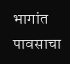भागांत पावसाचा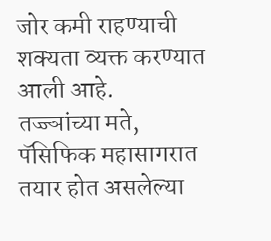जोर कमी राहण्याची शक्यता व्यक्त करण्यात आली आहे.
तज्ज्ञांच्या मते, पॅसिफिक महासागरात तयार होत असलेल्या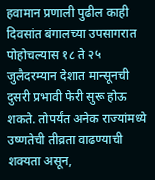हवामान प्रणाली पुढील काही दिवसांत बंगालच्या उपसागरात पोहोचल्यास १८ ते २५ जुलैदरम्यान देशात मान्सूनची दुसरी प्रभावी फेरी सुरू होऊ शकते. तोपर्यंत अनेक राज्यांमध्ये उष्णतेची तीव्रता वाढण्याची शक्यता असून,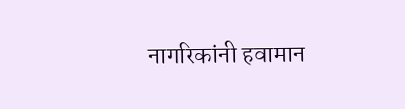नागरिकांनी हवामान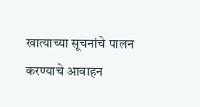खात्याच्या सूचनांचे पालन करण्याचे आवाहन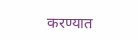करण्यात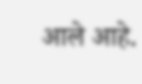आले आहे.